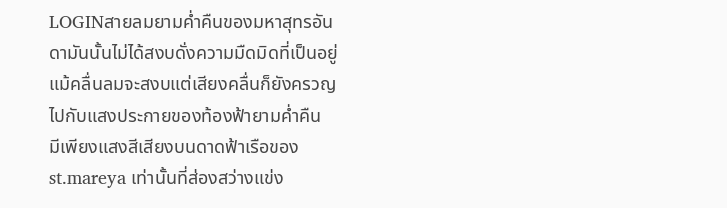LOGINสายลมยามค่ำคืนของมหาสุทรอันดามันนั้นไม่ได้สงบดั่งความมืดมิดที่เป็นอยู่แม้คลื่นลมจะสงบแต่เสียงคลื่นก็ยังครวญไปกับแสงประกายของท้องฟ้ายามค่ำคืน
มีเพียงแสงสีเสียงบนดาดฟ้าเรือของ st.mareya เท่านั้นที่ส่องสว่างแข่ง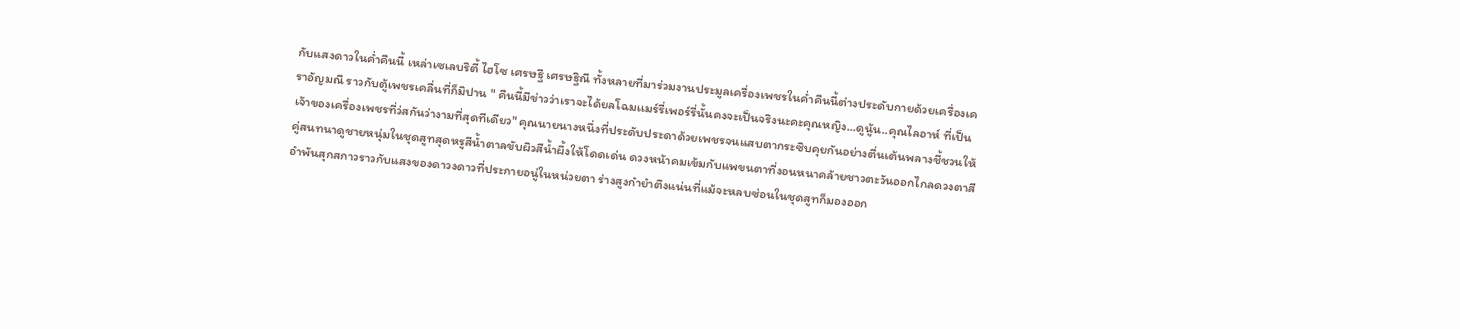กับแสงดาวในค่ำคืนนี้ เหล่าเซเลบริตี้ ไฮโซ เศรษฐี เศรษฐิณี ทั้งหลายที่มาร่วมงานประมูลเครื่องเพชรในค่ำคืนนี้ต่างประดับกายด้วยเครื่องเคราอัญมณี ราวกับตู้เพชรเคลื่นที่ก็มิปาน " คืนนี้มีข่าวว่าเราจะได้ยลโฉมเเมร์รี่เพอร์รี่นั้นคงจะเป็นจริงนะคะคุณหญิง...ดูนู้น..คุณไลอาห์ ที่เป็นเจ้าของเครื่องเพชรที่ว่สกันว่างามที่สุดทีเดียว" คุณนายนางหนึ่งที่ประดับประดาด้วยเพชรจนแสบตากระซิบคุยกันอย่างตื่นเต้นพลางชี้ชวนให้คู่สนทนาดูชายหนุ่มในชุดสูทสุดหรูสีน้ำตาลขับผิวสีน้ำผึ้งให้โดดเด่น ดวงหน้าคมเข้มกับแพขนตาที่งอนหนาคล้ายชาวตะวันออกไกลดวงตาสีอำพันสุกสกาวราวกับแสงของดาวงดาวที่ประกายอนู่ในหน่วยตา ร่างสูงกำยำตึงแน่นที่แม้จะหลบซ่อนในชุดสูทก็มองออก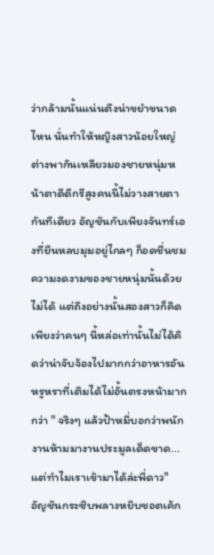ว่ากล้ามนั้นแน่นตึงน่าขยำขนาดไหน นั่นทำให้หญิงสาวน้อยใหญ่ต่างพากันเหลียวมองชายหนุ่มหน้าตาดีดีกรีสูงคนนี้ไม่วางสายตากันทีเดียว อัญชันกับเพียงจันทร์เองที่ยืนหลบมุมอยู่ไกลๆ ก็อดชื่นชมความงดงามของชายหนุ่มนั้นด้วยไม่ได้ แต่ถึงอย่างนั้นสองสาวก็คิดเพียงว่าคนๆ นี้หล่อเท่านั้นไม่ได้คิดว่าน่าจับจ้องไปมากกว่าอาหารอันหรูหราที่เติมได้ไม่อั้นตรงหน้ามากกว่า " จริงๆ แล้วป้าหมี่บอกว่าพนักงานห้ามมางานประมูลเด็ดขาด...แต่ทำไมเราเข้ามาได้ล่ะพี่ดาว" อัญชันกระซิบพลางหยิบชอตเค้ก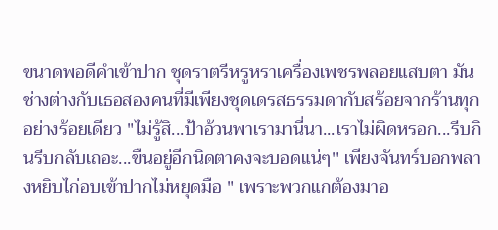ขนาดพอดีคำเข้าปาก ชุดราตรีหรูหราเครื่องเพชรพลอยแสบตา มันช่างต่างกับเธอสองคนที่มีเพียงชุดเดรสธรรมดากับสร้อยจากร้านทุกอย่างร้อยเดียว "ไม่รู้สิ...ป้าอ้วนพาเรามานี่นา...เราไม่ผิดหรอก...รีบกินรีบกลับเถอะ...ขืนอยู่อีกนิดตาคงจะบอดแน่ๆ" เพียงจันทร์บอกพลางหยิบไก่อบเข้าปากไม่หยุดมือ " เพราะพวกแกต้องมาอ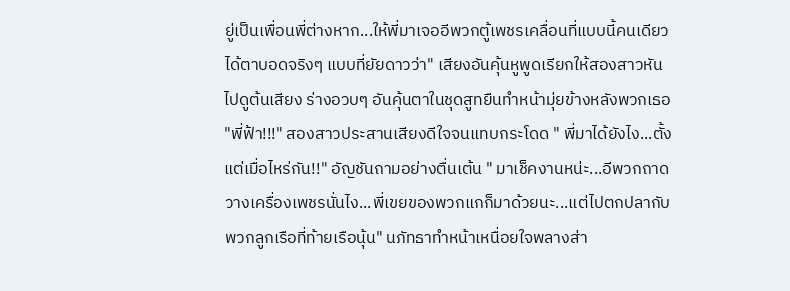ยู่เป็นเพื่อนพี่ต่างหาก...ให้พี่มาเจออีพวกตู้เพชรเคลื่อนที่แบบนี้คนเดียว ได้ตาบอดจริงๆ แบบที่ยัยดาวว่า" เสียงอันคุ้นหูพูดเรียกให้สองสาวหันไปดูต้นเสียง ร่างอวบๆ อันคุ้นตาในชุดสูทยืนทำหน้ามุ่ยข้างหลังพวกเธอ "พี่ฟ้า!!!" สองสาวประสานเสียงดีใจจนแทบกระโดด " พี่มาได้ยังไง...ตั้งแต่เมื่อไหร่กัน!!" อัญชันถามอย่างตื่นเต้น " มาเช็คงานหน่ะ...อีพวกถาดวางเครื่องเพชรนั่นไง...พี่เขยของพวกแกก็มาด้วยนะ...แต่ไปตกปลากับพวกลูกเรือที่ท้ายเรือนุ้น" นภัทธาทำหน้าเหนื่อยใจพลางส่า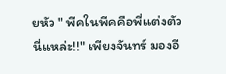ยหัว " พีคในพีคคือพี่แต่งตัวนี่แหล่ะ!!" เพียงจันทร์ มองอี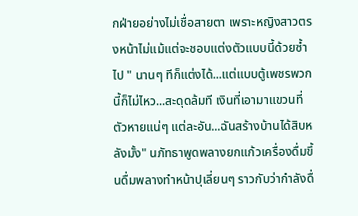กฝ่ายอย่างไม่เชื่อสายตา เพราะหญิงสาวตรงหน้าไม่แม้แต่จะชอบแต่งตัวแบบนี้ด้วยซ้ำไป " นานๆ ทีก็แต่งได้...แต่แบบตู้เพชรพวกนี้ก็ไม่ไหว...สะดุดล้มที เงินที่เอามาแขวนที่ตัวหายแน่ๆ แต่ละอัน...ฉันสร้างบ้านได้สิบหลังมั้ง" นภัทธาพูดพลางยกแก้วเครื่องดื่มขึ้นดื่มพลางทำหน้าปุเลี่ยนๆ ราวกับว่ากำลังดื่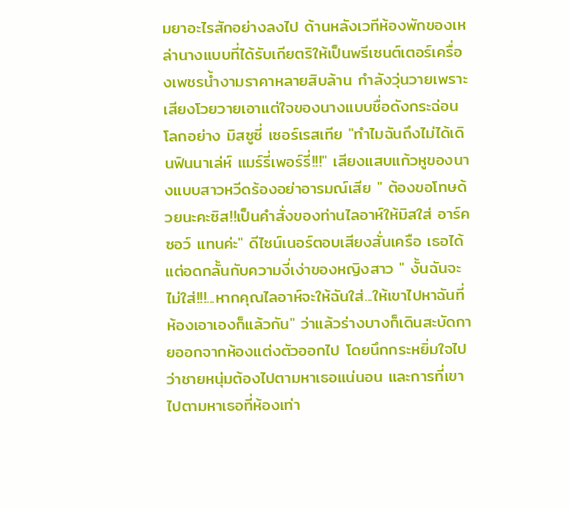มยาอะไรสักอย่างลงไป ด้านหลังเวทีห้องพักของเหล่านางแบบที่ได้รับเกียตริให้เป็นพรีเซนต์เตอร์เครื่องเพชรน้ำงามราคาหลายสิบล้าน กำลังวุ่นวายเพราะเสียงโวยวายเอาแต่ใจของนางแบบชื่อดังกระฉ่อนโลกอย่าง มิสซูซี่ เซอร์เรสเทีย "ทำไมฉันถึงไม่ได้เดินฟินนาเล่ห์ แมร์รี่เพอร์รี่!!!" เสียงแสบแก้วหูของนางแบบสาวหวีดร้องอย่าอารมณ์เสีย " ต้องขอโทษด้วยนะคะซิส!!เป็นคำสั่งของท่านไลอาห์ให้มิสใส่ อาร์คซอว์ แทนค่ะ" ดีไซน์เนอร์ตอบเสียงสั่นเครือ เธอได้แต่อดกลั้นกับความงี่เง่าของหญิงสาว " งั้นฉันจะไม่ใส่!!!...หากคุณไลอาห์จะให้ฉันใส่...ให้เขาไปหาฉันที่ห้องเอาเองก็แล้วกัน" ว่าแล้วร่างบางก็เดินสะบัดกายออกจากห้องแต่งตัวออกไป โดยนึกกระหยิ่มใจไปว่าชายหนุ่มต้องไปตามหาเธอแน่นอน และการที่เขาไปตามหาเธอที่ห้องเท่า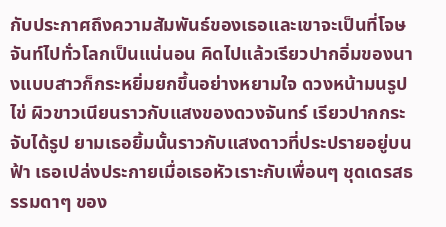กับประกาศถึงความสัมพันธ์ของเธอและเขาจะเป็นที่โจษจันท์ไปทั่วโลกเป็นแน่นอน คิดไปแล้วเรียวปากอิ่มของนางแบบสาวก็กระหยิ่มยกขึ้นอย่างหยามใจ ดวงหน้ามนรูปไข่ ผิวขาวเนียนราวกับแสงของดวงจันทร์ เรียวปากกระจับได้รูป ยามเธอยิ้มนั้นราวกับแสงดาวที่ประปรายอยู่บนฟ้า เธอเปล่งประกายเมื่อเธอหัวเราะกับเพื่อนๆ ชุดเดรสธรรมดาๆ ของ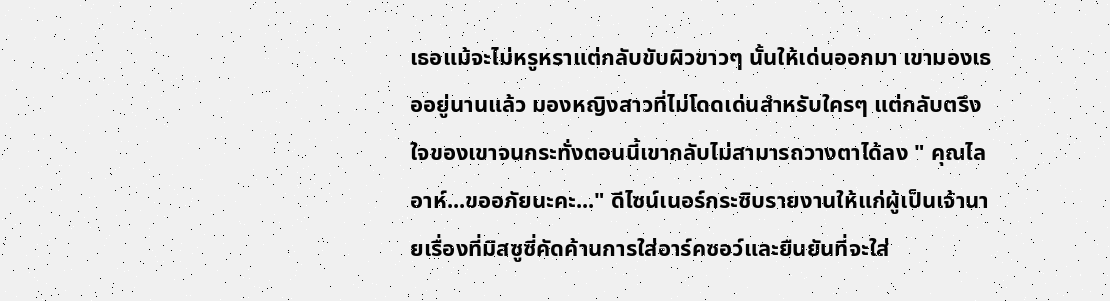เธอแม้จะไม่หรูหราแต่กลับขับผิวขาวๆ นั้นให้เด่นออกมา เขามองเธออยู่นานแล้ว มองหญิงสาวที่ไม่โดดเด่นสำหรับใครๆ แต่กลับตรึงใจของเขาจนกระทั่งตอนนี้เขากลับไม่สามารถวางตาได้ลง " คุณไลอาห์...ขออภัยนะคะ..." ดีไซน์เนอร์กระซิบรายงานให้แก่ผู้เป็นเจ้านายเรื่องที่มิสซูซี่คัดค้านการใส่อาร์คซอว์และยืนยันที่จะใส่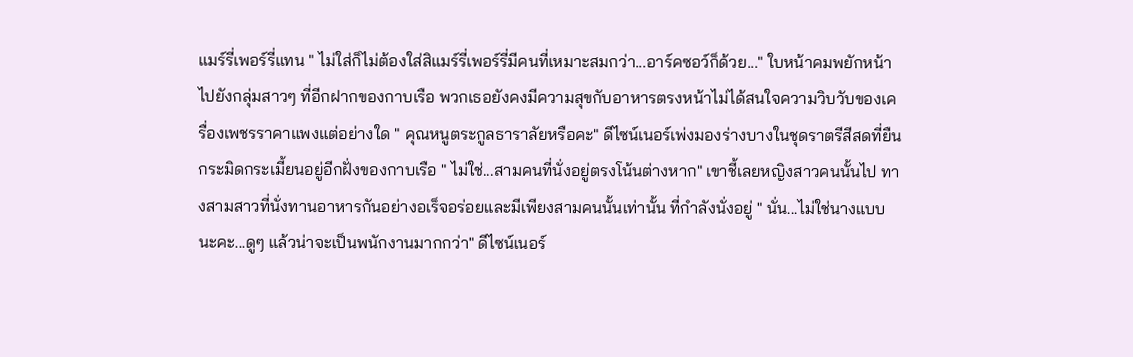แมร์รี่เพอร์รี่แทน " ไม่ใส่ก็ไม่ต้องใส่สิแมร์รี่เพอร์รี่มีคนที่เหมาะสมกว่า...อาร์คซอว์ก็ด้วย..." ใบหน้าคมพยักหน้าไปยังกลุ่มสาวๆ ที่อีกฝากของกาบเรือ พวกเธอยังคงมีความสุขกับอาหารตรงหน้าไม่ได้สนใจความวิบวับของเครื่องเพชรราคาแพงแต่อย่างใด " คุณหนูตระกูลธาราลัยหรือคะ" ดีไซน์เนอร์เพ่งมองร่างบางในชุดราตรีสีสดที่ยืนกระมิดกระเมี้ยนอยู่อีกฝั่งของกาบเรือ " ไม่ใช่...สามคนที่นั่งอยู่ตรงโน้นต่างหาก" เขาชี้เลยหญิงสาวคนนั้นไป ทางสามสาวที่นั่งทานอาหารกันอย่างอเร็จอร่อยและมีเพียงสามคนนั้นเท่านั้น ที่กำลังนั่งอยู่ " นั่น...ไม่ใช่นางแบบนะคะ...ดูๆ แล้วน่าจะเป็นพนักงานมากกว่า" ดีไซน์เนอร์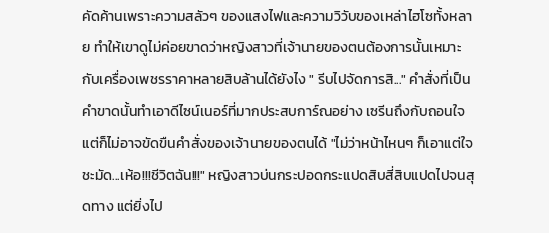คัดค้านเพราะความสลัวๆ ของแสงไฟและความวิวับของเหล่าไฮโซทั้งหลาย ทำให้เขาดูไม่ค่อยขาดว่าหญิงสาวที่เจ้านายของตนต้องการนั้นเหมาะกับเครื่องเพชรราคาหลายสิบล้านได้ยังไง " รีบไปจัดการสิ..." คำสั่งที่เป็นคำขาดนั้นทำเอาดีไซน์เนอร์ที่มากประสบการ์ณอย่าง เซรีนถึงกับถอนใจ แต่ก็ไม่อาจขัดขืนคำสั่งของเจ้านายของตนได้ "ไม่ว่าหน้าไหนๆ ก็เอาแต่ใจชะมัด...เห้อ!!!ชีวิตฉัน!!!" หญิงสาวบ่นกระปอดกระแปดสิบสี่สิบแปดไปจนสุดทาง แต่ยิ่งไป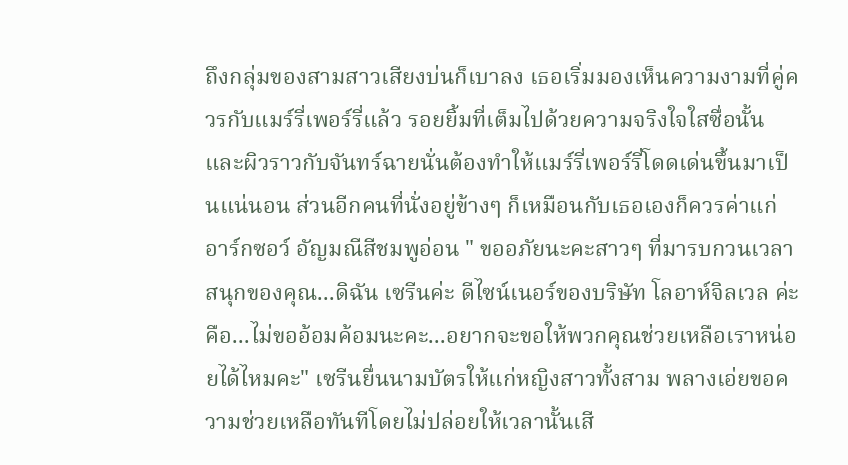ถึงกลุ่มของสามสาวเสียงบ่นก็เบาลง เธอเริ่มมองเห็นความงามที่คู่ควรกับแมร์รี่เพอร์รี่แล้ว รอยยิ้มที่เต็มไปด้วยความจริงใจใสซื่อนั้น และผิวราวกับจันทร์ฉายนั่นต้องทำให้แมร์รี่เพอร์รี่โดดเด่นขึ้นมาเป็นแน่นอน ส่วนอีกคนที่นั่งอยู่ข้างๆ ก็เหมือนกับเธอเองก็ควรค่าแก่อาร์กซอว์ อัญมณีสีชมพูอ่อน " ขออภัยนะคะสาวๆ ที่มารบกวนเวลาสนุกของคุณ...ดิฉัน เซรีนค่ะ ดีไซน์เนอร์ของบริษัท โลอาห์จิลเวล ค่ะ คือ...ไม่ขออ้อมค้อมนะคะ...อยากจะขอให้พวกคุณช่วยเหลือเราหน่อยได้ไหมคะ" เซรีนยื่นนามบัตรให้แก่หญิงสาวทั้งสาม พลางเอ่ยขอความช่วยเหลือทันทีโดยไม่ปล่อยให้เวลานั้นเสี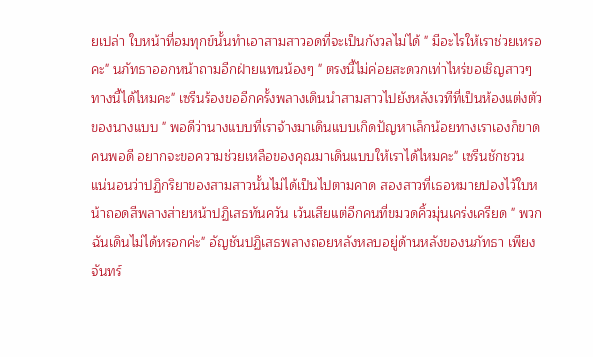ยเปล่า ใบหน้าที่อมทุกข์นั้นทำเอาสามสาวอดที่จะเป็นกังวลไม่ได้ " มีอะไรให้เราช่วยเหรอคะ" นภัทธาออกหน้าถามอีกฝ่ายแทนน้องๆ " ตรงนี้ไม่ค่อยสะดวกเท่าไหร่ขอเชิญสาวๆ ทางนี้ได้ไหมคะ" เซรีนร้องขออีกครั้งพลางเดินนำสามสาวไปยังหลังเวทีที่เป็นห้องแต่งตัวของนางแบบ " พอดีว่านางแบบที่เราจ้างมาเดินแบบเกิดปัญหาเล็กน้อยทางเราเองก็ขาดคนพอดี อยากจะขอความช่วยเหลือของคุณมาเดินแบบให้เราได้ไหมคะ" เซรีนชักชวน แน่นอนว่าปฏิกริยาของสามสาวนั้นไม่ได้เป็นไปตามคาด สองสาวที่เธอหมายปองไว้ใบหน้าถอดสีพลางส่ายหน้าปฏิเสธทันควัน เว้นเสียแต่อีกคนที่ขมวดคิ้วมุ่นเคร่งเครียด " พวกฉันเดินไม่ได้หรอกค่ะ" อัญชันปฏิเสธพลางถอยหลังหลบอยู่ด้านหลังของนภัทธา เพียงจันทร์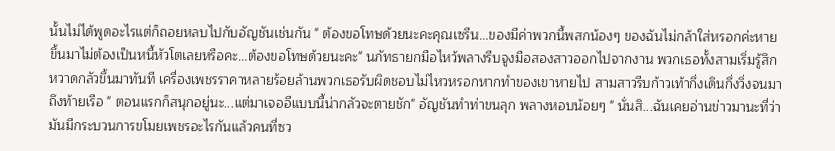นั้นไม่ได้พูดอะไรแต่ก็ถอยหลบไปกับอัญชันเช่นกัน " ต้องขอโทษด้วยนะคะคุณเซรีน...ของมีค่าพวกนี้พสกน้องๆ ของฉันไม่กล้าใส่หรอกค่ะหายขึ้นมาไม่ต้องเป็นหนี้หัวโตเลยหรือคะ...ต้องขอโทษด้วยนะคะ" นภัทธายกมือไหว้พลางรีบจูงมือสองสาวออกไปจากงาน พวกเธอทั้งสามเริ่มรู้สึกหวาดกลัวขึ้นมาทันที เครื่องเพชรราคาหลายร้อยล้านพวกเธอรับผิดชอบไม่ไหวหรอกหากทำของเขาหายไป สามสาวรีบก้าวเท้ากึ่งเดินกึ่งวิ่งจนมาถึงท้ายเรือ " ตอนแรกก็สนุกอยู่นะ...แต่มาเจออีแบบนี้น่ากลัวจะตายชัก" อัญชันทำท่าขนลุก พลางหอบน้อยๆ " นั่นสิ...ฉันเคยอ่านข่าวมานะที่ว่ามันมีกระบวนการขโมยเพชรอะไรกันแล้วคนที่ซว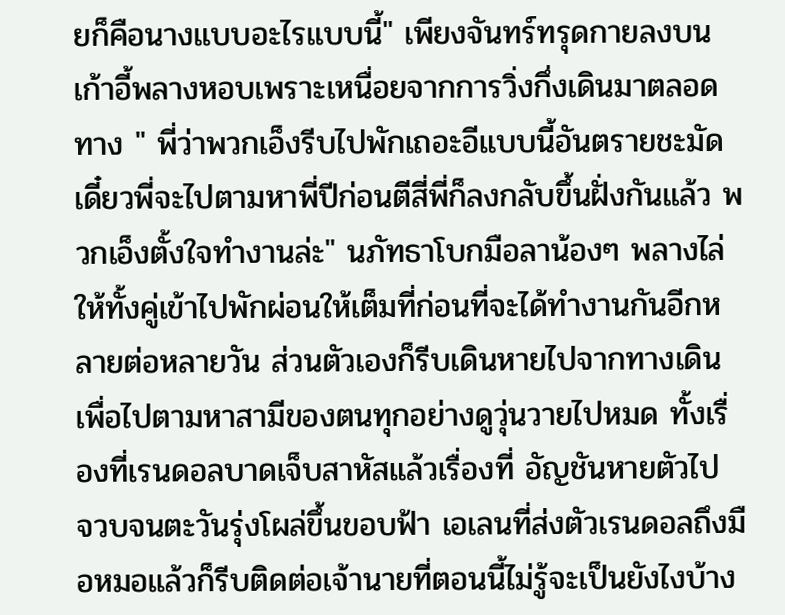ยก็คือนางแบบอะไรแบบนี้" เพียงจันทร์ทรุดกายลงบนเก้าอี้พลางหอบเพราะเหนื่อยจากการวิ่งกึ่งเดินมาตลอดทาง " พี่ว่าพวกเอ็งรีบไปพักเถอะอีแบบนี้อันตรายชะมัดเดี๋ยวพี่จะไปตามหาพี่ปีก่อนตีสี่พี่ก็ลงกลับขึ้นฝั่งกันแล้ว พวกเอ็งตั้งใจทำงานล่ะ" นภัทธาโบกมือลาน้องๆ พลางไล่ให้ทั้งคู่เข้าไปพักผ่อนให้เต็มที่ก่อนที่จะได้ทำงานกันอีกหลายต่อหลายวัน ส่วนตัวเองก็รีบเดินหายไปจากทางเดินเพื่อไปตามหาสามีของตนทุกอย่างดูวุ่นวายไปหมด ทั้งเรื่องที่เรนดอลบาดเจ็บสาหัสแล้วเรื่องที่ อัญชันหายตัวไป จวบจนตะวันรุ่งโผล่ขึ้นขอบฟ้า เอเลนที่ส่งตัวเรนดอลถึงมือหมอแล้วก็รีบติดต่อเจ้านายที่ตอนนี้ไม่รู้จะเป็นยังไงบ้าง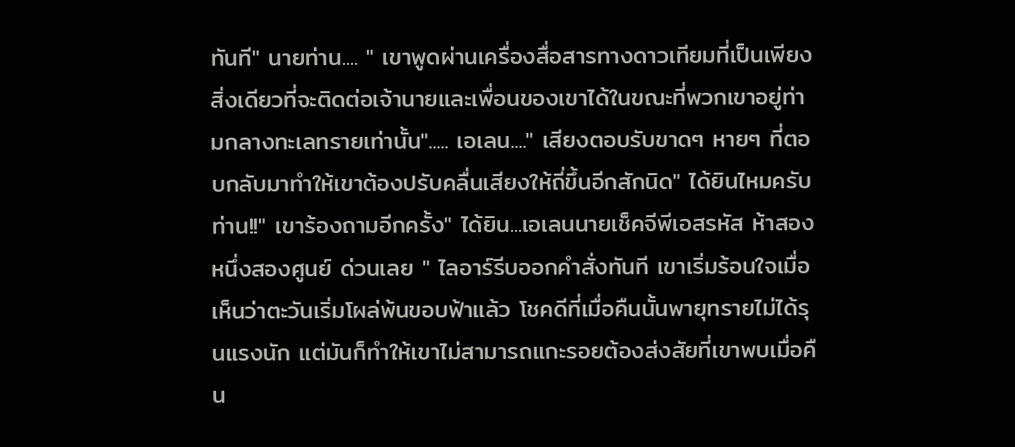ทันที" นายท่าน.... " เขาพูดผ่านเครื่องสื่อสารทางดาวเทียมที่เป็นเพียงสิ่งเดียวที่จะติดต่อเจ้านายและเพื่อนของเขาได้ในขณะที่พวกเขาอยู่ท่ามกลางทะเลทรายเท่านั้น"..... เอเลน...." เสียงตอบรับขาดๆ หายๆ ที่ตอบกลับมาทำให้เขาต้องปรับคลื่นเสียงให้ถี่ขึ้นอีกสักนิด" ได้ยินไหมครับท่าน!!" เขาร้องถามอีกครั้ง" ได้ยิน...เอเลนนายเช็คจีพีเอสรหัส ห้าสองหนึ่งสองศูนย์ ด่วนเลย " ไลอาร์รีบออกคำสั่งทันที เขาเริ่มร้อนใจเมื่อเห็นว่าตะวันเริ่มโผล่พ้นขอบฟ้าแล้ว โชคดีที่เมื่อคืนนั้นพายุทรายไม่ได้รุนแรงนัก แต่มันก็ทำให้เขาไม่สามารถแกะรอยต้องส่งสัยที่เขาพบเมื่อคืน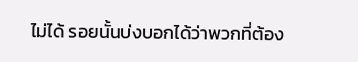ไม่ได้ รอยนั้นบ่งบอกได้ว่าพวกที่ต้อง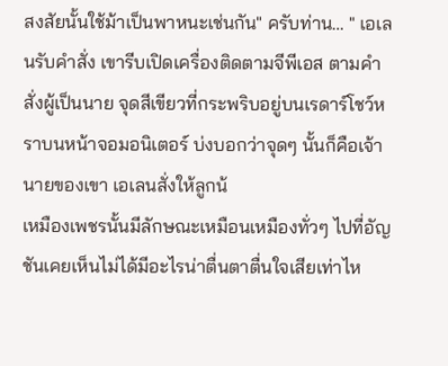สงสัยนั้นใช้ม้าเป็นพาหนะเช่นกัน" ครับท่าน... " เอเลนรับคำสั่ง เขารีบเปิดเครื่องติดตามจีพีเอส ตามคำสั่งผู้เป็นนาย จุดสีเขียวที่กระพริบอยู่บนเรดาร์โชว์หราบนหน้าจอมอนิเตอร์ บ่งบอกว่าจุดๆ นั้นก็คือเจ้านายของเขา เอเลนสั่งให้ลูกน้
เหมืองเพชรนั้นมีลักษณะเหมือนเหมืองทั่วๆ ไปที่อัญชันเคยเห็นไม่ได้มีอะไรน่าตื่นตาตื่นใจเสียเท่าไห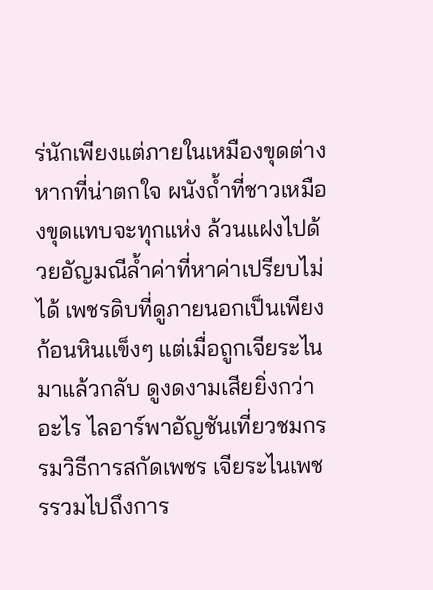ร่นักเพียงแต่ภายในเหมืองขุดต่างหากที่น่าตกใจ ผนังถ้ำที่ชาวเหมืองขุดแทบจะทุกแห่ง ล้วนแฝงไปด้วยอัญมณีล้ำค่าที่หาค่าเปรียบไม่ได้ เพชรดิบที่ดูภายนอกเป็นเพียงก้อนหินเเข็งๆ แต่เมื่อถูกเจียระไนมาแล้วกลับ ดูงดงามเสียยิ่งกว่าอะไร ไลอาร์พาอัญชันเที่ยวชมกรรมวิธีการสกัดเพชร เจียระไนเพชรรวมไปถึงการ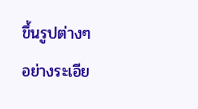ขึ้นรูปต่างๆ อย่างระเอีย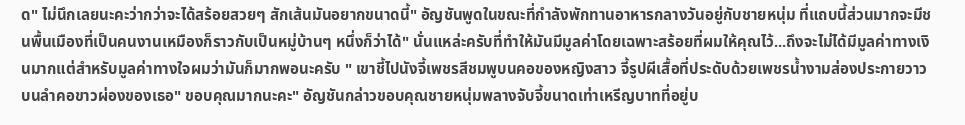ด" ไม่นึกเลยนะคะว่ากว่าจะได้สร้อยสวยๆ สักเส้นมันอยากขนาดนี้" อัญชันพูดในขณะที่กำลังพักทานอาหารกลางวันอยู่กับชายหนุ่ม ที่แถบนี้ส่วนมากจะมีชนพื้นเมืองที่เป็นคนงานเหมืองก็ราวกับเป็นหมู่บ้านๆ หนึ่งก็ว่าได้" นั่นแหล่ะครับที่ทำให้มันมีมูลค่าโดยเฉพาะสร้อยที่ผมให้คุณไว้...ถึงจะไม่ได้มีมูลค่าทางเงินมากแต่สำหรับมูลค่าทางใจผมว่ามันก็มากพอนะครับ " เขาชี้ไปนังจี้เพชรสีชมพูบนคอของหญิงสาว จี้รูปผีเสื้อที่ประดับด้วยเพชรน้ำงามส่องประกายวาวบนลำคอขาวผ่องของเธอ" ขอบคุณมากนะคะ" อัญชันกล่าวขอบคุณชายหนุ่มพลางจับจี้ขนาดเท่าเหรีญบาทที่อยู่บ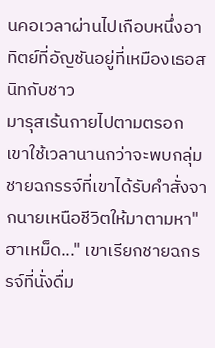นคอเวลาผ่านไปเกือบหนึ่งอาทิตย์ที่อัญชันอยู่ที่เหมืองเธอสนิทกับชาว
มารุสเร้นกายไปตามตรอก เขาใช้เวลานานกว่าจะพบกลุ่มชายฉกรรจ์ที่เขาได้รับคำสั่งจากนายเหนือชีวิตให้มาตามหา" ฮาเหม็ด..." เขาเรียกชายฉกรรจ์ที่นั่งดื่ม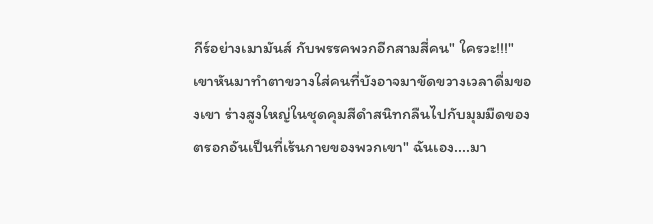กีร์อย่างเมามันส์ กับพรรคพวกอีกสามสี่คน" ใครวะ!!!" เขาหันมาทำตาขวางใส่คนที่บังอาจมาขัดขวางเวลาดื่มของเขา ร่างสูงใหญ่ในชุดคุมสีดำสนิทกลืนไปกับมุมมืดของตรอกอันเป็นที่เร้นกายของพวกเขา" ฉันเอง....มา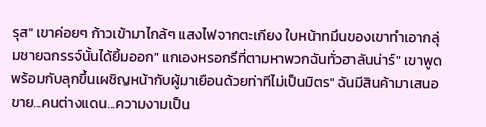รุส" เขาค่อยๆ ก้าวเข้ามาไกล้ๆ แสงไฟจากตะเกียง ใบหน้าทมึนของเขาทำเอากลุ่มชายฉกรรจ์นั้นได้ยิ้มออก" แกเองหรอกรึที่ตามหาพวกฉันทั่วฮาลันน่าร์" เขาพูด พร้อมกับลุกขึ้นเผชิญหน้ากับผู้มาเยือนด้วยท่าทีไม่เป็นมิตร" ฉันมีสินค้ามาเสนอขาย...คนต่างแดน...ความงามเป็น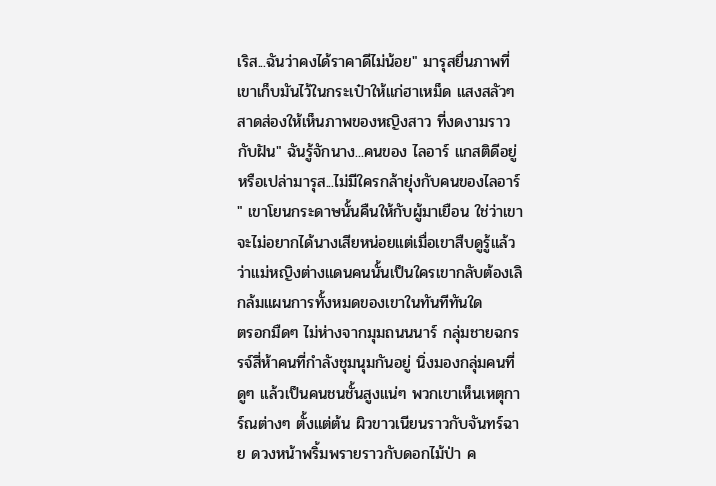เริส...ฉันว่าคงได้ราคาดีไม่น้อย" มารุสยื่นภาพที่เขาเก็บมันไว้ในกระเป๋าให้แก่ฮาเหม็ด แสงสลัวๆ สาดส่องให้เห็นภาพของหญิงสาว ที่งดงามราวกับฝัน" ฉันรู้จักนาง...คนของ ไลอาร์ แกสติดีอยู่หรือเปล่ามารุส...ไม่มีใครกล้ายุ่งกับคนของไลอาร์ " เขาโยนกระดาษนั้นคืนให้กับผู้มาเยือน ใช่ว่าเขาจะไม่อยากได้นางเสียหน่อยแต่เมื่อเขาสืบดูรู้แล้วว่าแม่หญิงต่างแดนคนนั้นเป็นใครเขากลับต้องเลิกล้มแผนการทั้งหมดของเขาในทันทีทันใด
ตรอกมืดๆ ไม่ห่างจากมุมถนนนาร์ กลุ่มชายฉกรรจ์สี่ห้าคนที่กำลังชุมนุมกันอยู่ นิ่งมองกลุ่มคนที่ดูๆ แล้วเป็นคนชนชั้นสูงแน่ๆ พวกเขาเห็นเหตุการ์ณต่างๆ ตั้งแต่ต้น ผิวขาวเนียนราวกับจันทร์ฉาย ดวงหน้าพริ้มพรายราวกับดอกไม้ป่า ค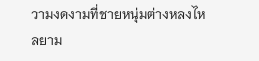วามงดงามที่ชายหนุ่มต่างหลงไหลยาม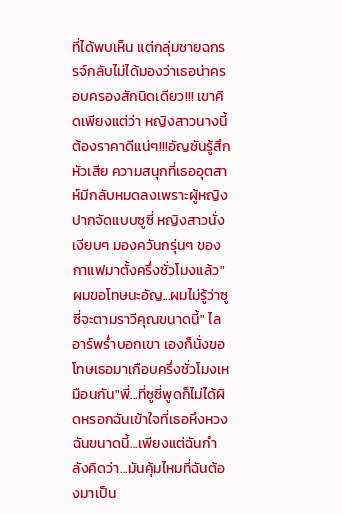ที่ได้พบเห็น แต่กลุ่มชายฉกรรจ์กลับไม่ได้มองว่าเธอน่าครอบครองสักนิดเดียว!!! เขาคิดเพียงแต่ว่า หญิงสาวนางนี้ต้องราคาดีแน่ๆ!!!อัญชันรู้สึกหัวเสีย ความสนุกที่เธออุตสาห์มีกลับหมดลงเพราะผู้หญิงปากจัดแบบซูซี่ หญิงสาวนั่งเงียบๆ มองควันกรุ่นๆ ของกาแฟมาตั้งครึ่งชั่วโมงแล้ว" ผมขอโทษนะอัญ...ผมไม่รู้ว่าซูซี่จะตามราวีคุณขนาดนี้" ไลอาร์พร่ำบอกเขา เองก็นั่งขอโทษเธอมาเกือบครึ่งชั่วโมงเหมือนกัน"พี่...ที่ซูซี่พูดก็ไม่ได้ผิดหรอกฉันเข้าใจที่เธอหึงหวงฉันขนาดนี้...เพียงแต่ฉันกำลังคิดว่า...มันคุ้มไหมที่ฉันต้องมาเป็น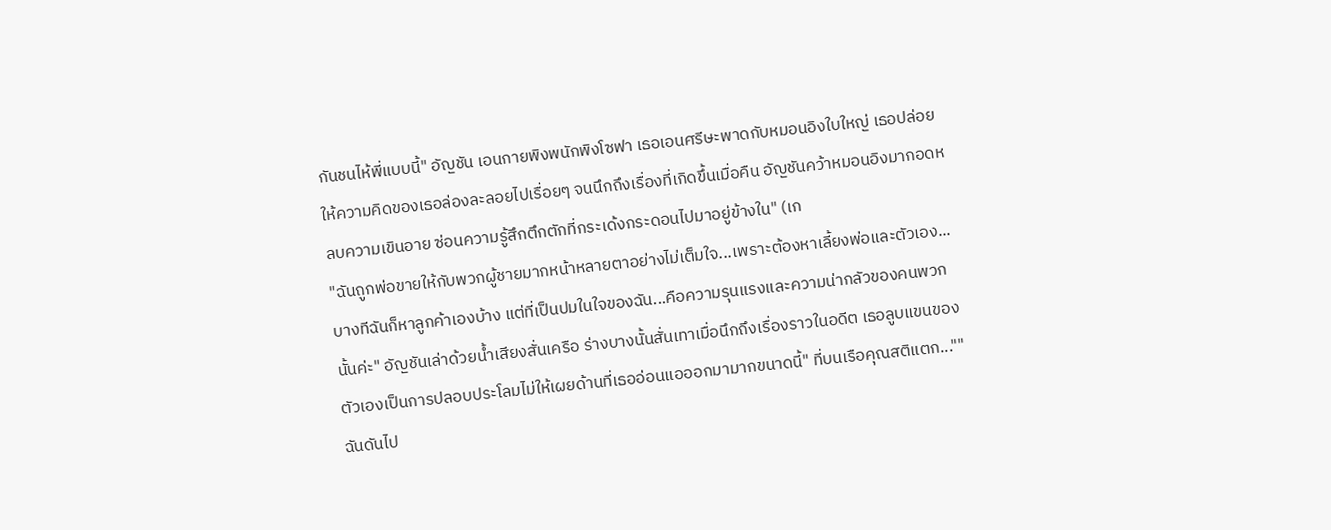กันชนไห้พี่แบบนี้" อัญชัน เอนกายพิงพนักพิงโซฟา เธอเอนศรีษะพาดกับหมอนอิงใบใหญ่ เธอปล่อยให้ความคิดของเธอล่องละลอยไปเรื่อยๆ จนนึกถึงเรื่องที่เกิดขึ้นเมื่อคืน อัญชันคว้าหมอนอิงมากอดหลบความเขินอาย ซ่อนความรู้สึกตึกตักที่กระเด้งกระดอนไปมาอยู่ข้างใน" (เก
"ฉันถูกพ่อขายให้กับพวกผู้ชายมากหน้าหลายตาอย่างไม่เต็มใจ...เพราะต้องหาเลี้ยงพ่อและตัวเอง...บางทีฉันก็หาลูกค้าเองบ้าง แต่ที่เป็นปมในใจของฉัน...คือความรุนแรงและความน่ากลัวของคนพวกนั้นค่ะ" อัญชันเล่าด้วยน้ำเสียงสั่นเครือ ร่างบางนั้นสั่นเทาเมื่อนึกถึงเรื่องราวในอดีต เธอลูบแขนของตัวเองเป็นการปลอบประโลมไม่ให้เผยด้านที่เธออ่อนแอออกมามากขนาดนี้" ที่บนเรือคุณสติแตก..."" ฉันดันไป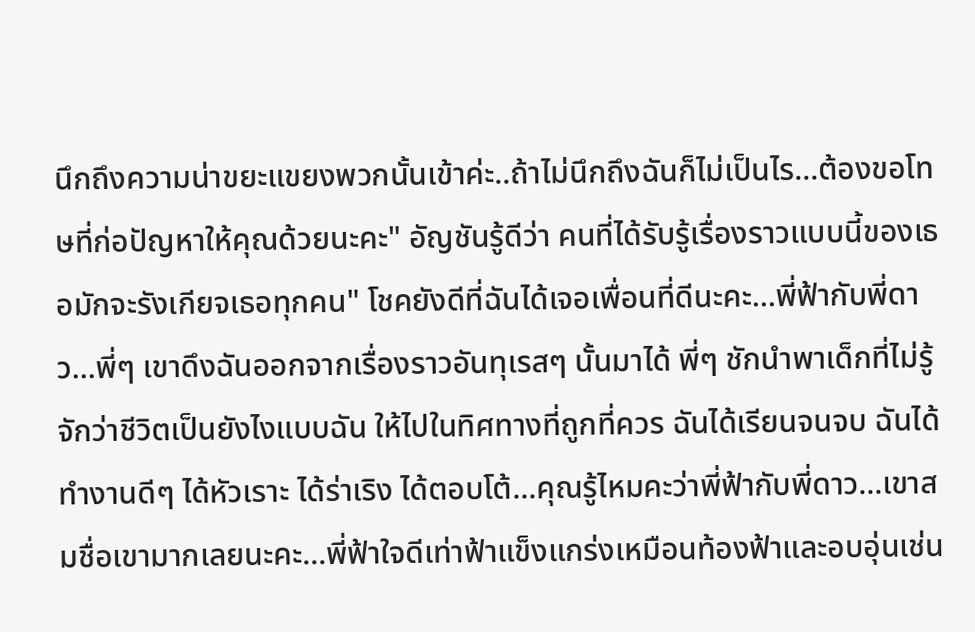นึกถึงความน่าขยะแขยงพวกนั้นเข้าค่ะ..ถ้าไม่นึกถึงฉันก็ไม่เป็นไร...ต้องขอโทษที่ก่อปัญหาให้คุณด้วยนะคะ" อัญชันรู้ดีว่า คนที่ได้รับรู้เรื่องราวแบบนี้ของเธอมักจะรังเกียจเธอทุกคน" โชคยังดีที่ฉันได้เจอเพื่อนที่ดีนะคะ...พี่ฟ้ากับพี่ดาว...พี่ๆ เขาดึงฉันออกจากเรื่องราวอันทุเรสๆ นั้นมาได้ พี่ๆ ชักนำพาเด็กที่ไม่รู้จักว่าชีวิตเป็นยังไงแบบฉัน ให้ไปในทิศทางที่ถูกที่ควร ฉันได้เรียนจนจบ ฉันได้ทำงานดีๆ ได้หัวเราะ ได้ร่าเริง ได้ตอบโต้...คุณรู้ไหมคะว่าพี่ฟ้ากับพี่ดาว...เขาสมชื่อเขามากเลยนะคะ...พี่ฟ้าใจดีเท่าฟ้าแข็งแกร่งเหมือนท้องฟ้าและอบอุ่นเช่น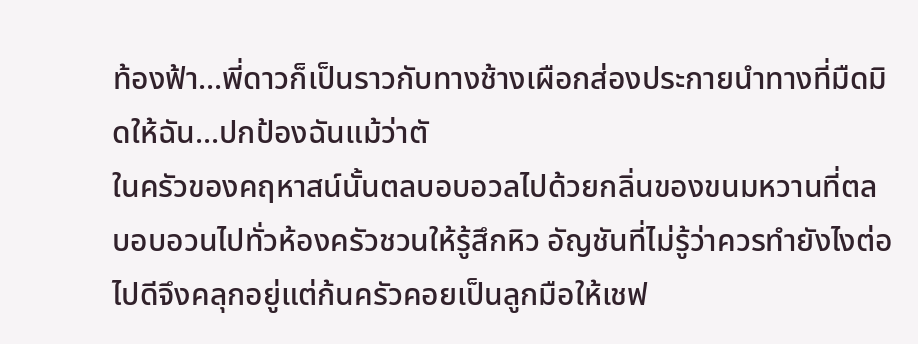ท้องฟ้า...พี่ดาวก็เป็นราวกับทางช้างเผือกส่องประกายนำทางที่มืดมิดให้ฉัน...ปกป้องฉันแม้ว่าตั
ในครัวของคฤหาสน์นั้นตลบอบอวลไปด้วยกลิ่นของขนมหวานที่ตลบอบอวนไปทั่วห้องครัวชวนให้รู้สึกหิว อัญชันที่ไม่รู้ว่าควรทำยังไงต่อไปดีจึงคลุกอยู่แต่ก้นครัวคอยเป็นลูกมือให้เชฟ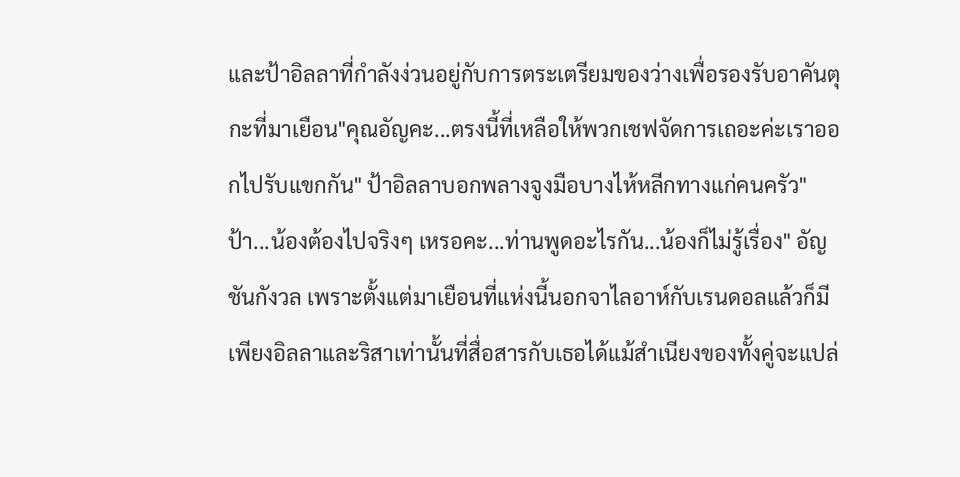และป้าอิลลาที่กำลังง่วนอยู่กับการตระเตรียมของว่างเพื่อรองรับอาคันตุกะที่มาเยือน"คุณอัญคะ...ตรงนี้ที่เหลือให้พวกเชฟจัดการเถอะค่ะเราออกไปรับแขกกัน" ป้าอิลลาบอกพลางจูงมือบางไห้หลีกทางแก่คนครัว" ป้า...น้องต้องไปจริงๆ เหรอคะ...ท่านพูดอะไรกัน...น้องก็ไม่รู้เรื่อง" อัญชันกังวล เพราะตั้งแต่มาเยือนที่แห่งนี้นอกจาไลอาห์กับเรนดอลแล้วก็มีเพียงอิลลาและริสาเท่านั้นที่สื่อสารกับเธอได้แม้สำเนียงของทั้งคู่จะแปล่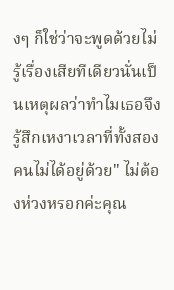งๆ ก็ใช่ว่าจะพูดด้วยไม่รู้เรื่องเสียทีเดียวนั่นเป็นเหตุผลว่าทำไมเธอจึงรู้สึกเหงาเวลาที่ทั้งสองคนไม่ได้อยู่ด้วย" ไม่ต้องห่วงหรอกค่ะคุณ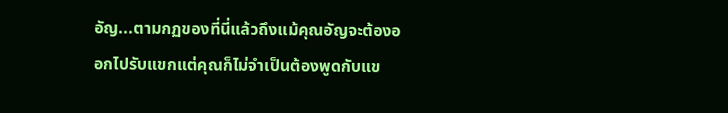อัญ...ตามกฏของที่นี่แล้วถึงแม้คุณอัญจะต้องออกไปรับแขกแต่คุณก็ไม่จำเป็นต้องพูดกับแข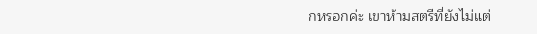กหรอกค่ะ เขาห้ามสตรีที่ยังไม่แต่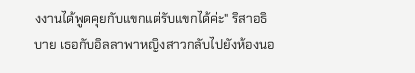งงานได้พูดคุยกับแขกแต่รับแขกได้ค่ะ" ริสาอธิบาย เธอกับอิลลาพาหญิงสาวกลับไปยังห้องนอ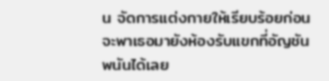น จัดการแต่งกายให้เรียบร้อยก่อนจะพาเธอมายังห้องรับแขกที่อัญชันพนันได้เลย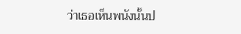ว่าเธอเห็นพนังนั้นป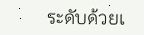ระดับด้วยเ